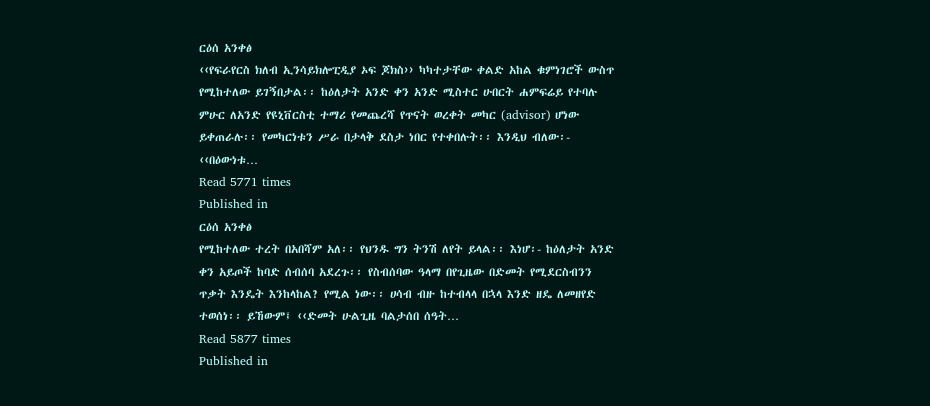ርዕሰ አንቀፅ
‹‹የፍራየርስ ክለብ ኢንሳይክሎፒዲያ ኦፍ ጆክስ›› ካካተታቸው ቀልድ አከል ቁምነገሮች ውስጥ የሚከተለው ይገኝበታል፡፡ ከዕለታት አንድ ቀን አንድ ሚስተር ሁበርት ሐምፍሬይ የተባሉ ምሁር ለአንድ የዩኒቨርስቲ ተማሪ የመጨረሻ የጥናት ወረቀት መካር (advisor) ሆነው ይቀጠራሉ፡፡ የመካርነቱን ሥራ በታላቅ ደስታ ነበር የተቀበሉት፡፡ እንዲህ ብለው፡- ‹‹በዕውነቱ…
Read 5771 times
Published in
ርዕሰ አንቀፅ
የሚከተለው ተረት በአበሻም አለ፡፡ የህንዱ ግን ትንሽ ለየት ይላል፡፡ እነሆ፡- ከዕለታት አንድ ቀን አይጦች ከባድ ሰብሰባ አደረጉ፡፡ የስብሰባው ዓላማ በየጊዜው በድመት የሚደርስብንን ጥቃት እንዴት እንከላከል? የሚል ነው፡፡ ሀሳብ ብዙ ከተብላላ በኋላ እንድ ዘዴ ለመዘየድ ተወሰነ፡፡ ይኸውም፤ ‹‹ድመት ሁልጊዜ ባልታሰበ ሰዓት…
Read 5877 times
Published in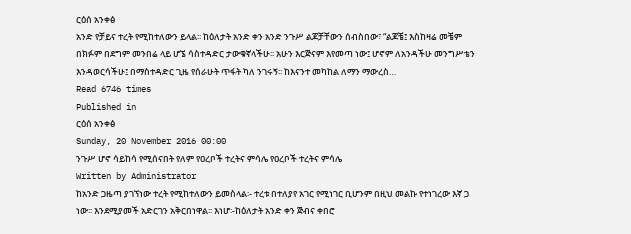ርዕሰ አንቀፅ
አንድ የቻይና ተረት የሚከተለውን ይላል፡፡ ከዕለታት አንድ ቀን አንድ ንጉሥ ልጆቻቸውን ሰብስበው፣ “ልጆቼ፤ እስከዛሬ መቼም በክፉም በደግም መንበሬ ላይ ሆኜ ሳስተዳድር ታውቁኛላችሁ፡፡ አሁን እርጅናም እየመጣ ነው፤ ሆኖም ለአንዳችሁ መንግሥቴን እንዳወርሳችሁ፤ በማስተዳድር ጊዜ የሰራሁት ጥፋት ካለ ንገሩኝ፡፡ ከእናንተ መካከል ለማን ማውረስ…
Read 6746 times
Published in
ርዕሰ አንቀፅ
Sunday, 20 November 2016 00:00
ንጉሥ ሆኖ ሳይከሳ የሚሰናበት የለም የዐረቦች ተረትና ምሳሌ የዐረቦች ተረትና ምሳሌ
Written by Administrator
ከአንድ ጋዜጣ ያገኘነው ተረት የሚከተለውን ይመስላል፡- ተረቱ በተለያየ አገር የሚነገር ቢሆንም በዚህ መልኩ የተነገረው እኛ ጋ ነው፡፡ እንደሚያመች አድርገን አቅርበነዋል፡፡ እነሆ፡-ከዕለታት አንድ ቀን ጅብና ቀበሮ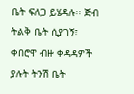ቤት ፍለጋ ይሄዳሉ፡፡ ጅብ ትልቅ ቤት ሲያገኝ፣ ቀበሮዋ ብዙ ቀዳዳዎች ያሉት ትንሽ ቤት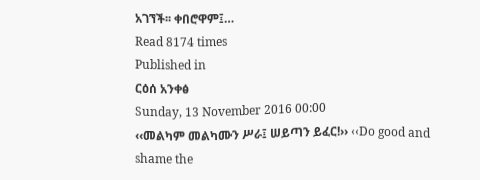አገኘች፡፡ ቀበሮዋም፤…
Read 8174 times
Published in
ርዕሰ አንቀፅ
Sunday, 13 November 2016 00:00
‹‹መልካም መልካሙን ሥራ፤ ሠይጣን ይፈር!›› ‹‹Do good and shame the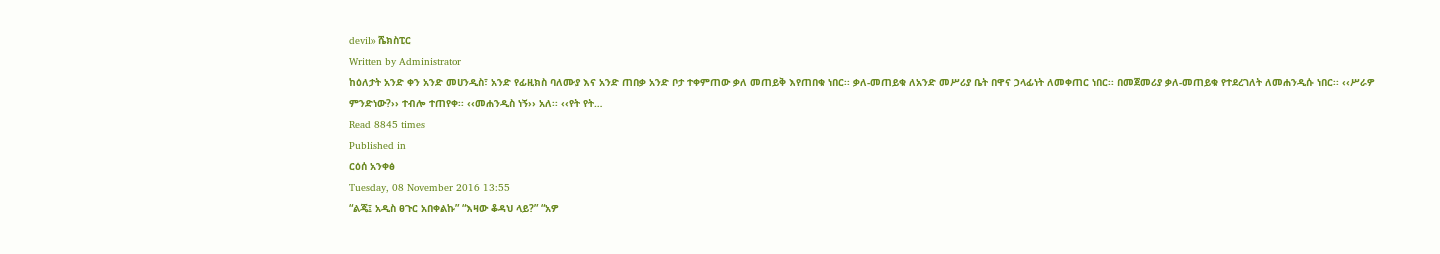devil›› ሼክስፒር
Written by Administrator
ከዕለታት አንድ ቀን አንድ መሀንዲስ፣ አንድ የፊዚክስ ባለሙያ እና አንድ ጠበቃ አንድ ቦታ ተቀምጠው ቃለ መጠይቅ እየጠበቁ ነበር፡፡ ቃለ-መጠይቁ ለአንድ መሥሪያ ቤት በዋና ኃላፊነት ለመቀጠር ነበር፡፡ በመጀመሪያ ቃለ-መጠይቁ የተደረገለት ለመሐንዲሱ ነበር፡፡ ‹‹ሥራዎ ምንድነው?›› ተብሎ ተጠየቀ፡፡ ‹‹መሐንዲስ ነኝ›› አለ፡፡ ‹‹የት የት…
Read 8845 times
Published in
ርዕሰ አንቀፅ
Tuesday, 08 November 2016 13:55
“ልጄ፤ አዲስ ፀጉር አበቀልኩ” “እዛው ቆዳህ ላይ?” “አዎ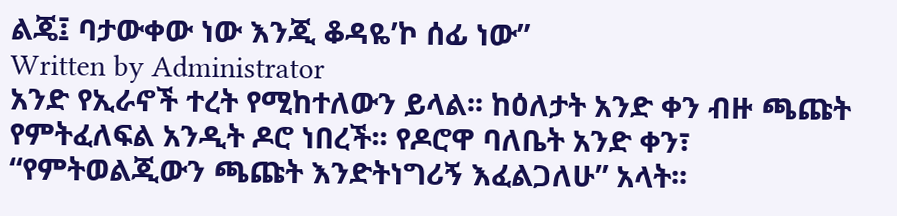ልጄ፤ ባታውቀው ነው እንጂ ቆዳዬ’ኮ ሰፊ ነው”
Written by Administrator
አንድ የኢራኖች ተረት የሚከተለውን ይላል፡፡ ከዕለታት አንድ ቀን ብዙ ጫጩት የምትፈለፍል አንዲት ዶሮ ነበረች፡፡ የዶሮዋ ባለቤት አንድ ቀን፣ “የምትወልጂውን ጫጩት እንድትነግሪኝ እፈልጋለሁ” አላት፡፡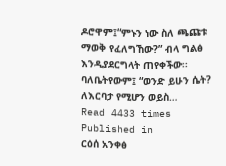ዶሮዋም፤“ምኑን ነው ስለ ጫጩቱ ማወቅ የፈለግኸው?” ብላ ግልፅ እንዲያደርግላት ጠየቀችው፡፡ ባለቤትየውም፤ “ወንድ ይሁን ሴት? ለእርባታ የሚሆን ወይስ…
Read 4433 times
Published in
ርዕሰ አንቀፅ